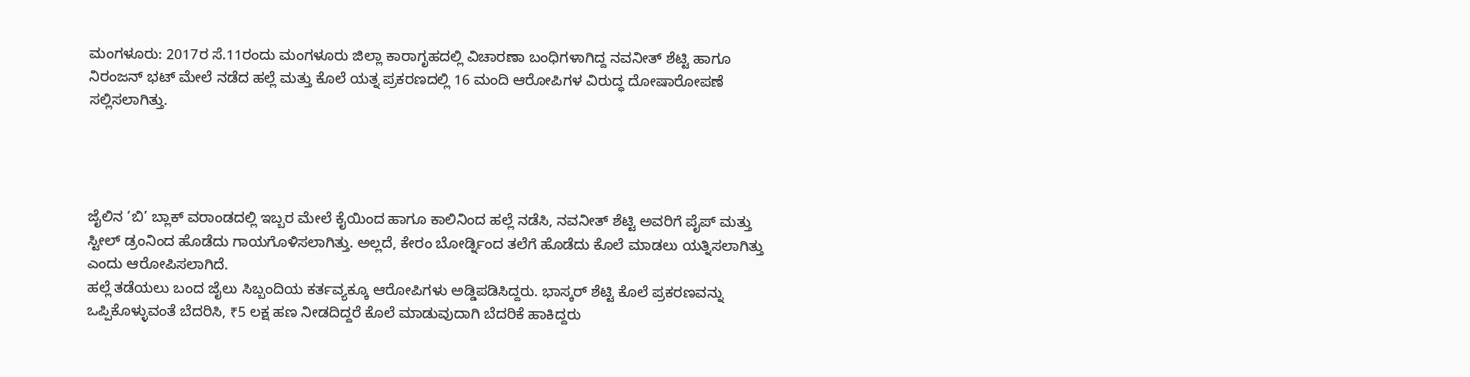ಮಂಗಳೂರು: 2017ರ ಸೆ.11ರಂದು ಮಂಗಳೂರು ಜಿಲ್ಲಾ ಕಾರಾಗೃಹದಲ್ಲಿ ವಿಚಾರಣಾ ಬಂಧಿಗಳಾಗಿದ್ದ ನವನೀತ್ ಶೆಟ್ಟಿ ಹಾಗೂ ನಿರಂಜನ್ ಭಟ್ ಮೇಲೆ ನಡೆದ ಹಲ್ಲೆ ಮತ್ತು ಕೊಲೆ ಯತ್ನ ಪ್ರಕರಣದಲ್ಲಿ 16 ಮಂದಿ ಆರೋಪಿಗಳ ವಿರುದ್ಧ ದೋಷಾರೋಪಣೆ ಸಲ್ಲಿಸಲಾಗಿತ್ತು.




ಜೈಲಿನ ‘ಬಿ’ ಬ್ಲಾಕ್ ವರಾಂಡದಲ್ಲಿ ಇಬ್ಬರ ಮೇಲೆ ಕೈಯಿಂದ ಹಾಗೂ ಕಾಲಿನಿಂದ ಹಲ್ಲೆ ನಡೆಸಿ, ನವನೀತ್ ಶೆಟ್ಟಿ ಅವರಿಗೆ ಪೈಪ್ ಮತ್ತು ಸ್ಟೀಲ್ ಡ್ರಂನಿಂದ ಹೊಡೆದು ಗಾಯಗೊಳಿಸಲಾಗಿತ್ತು. ಅಲ್ಲದೆ, ಕೇರಂ ಬೋರ್ಡ್ನಿಂದ ತಲೆಗೆ ಹೊಡೆದು ಕೊಲೆ ಮಾಡಲು ಯತ್ನಿಸಲಾಗಿತ್ತು ಎಂದು ಆರೋಪಿಸಲಾಗಿದೆ.
ಹಲ್ಲೆ ತಡೆಯಲು ಬಂದ ಜೈಲು ಸಿಬ್ಬಂದಿಯ ಕರ್ತವ್ಯಕ್ಕೂ ಆರೋಪಿಗಳು ಅಡ್ಡಿಪಡಿಸಿದ್ದರು. ಭಾಸ್ಕರ್ ಶೆಟ್ಟಿ ಕೊಲೆ ಪ್ರಕರಣವನ್ನು ಒಪ್ಪಿಕೊಳ್ಳುವಂತೆ ಬೆದರಿಸಿ, ₹5 ಲಕ್ಷ ಹಣ ನೀಡದಿದ್ದರೆ ಕೊಲೆ ಮಾಡುವುದಾಗಿ ಬೆದರಿಕೆ ಹಾಕಿದ್ದರು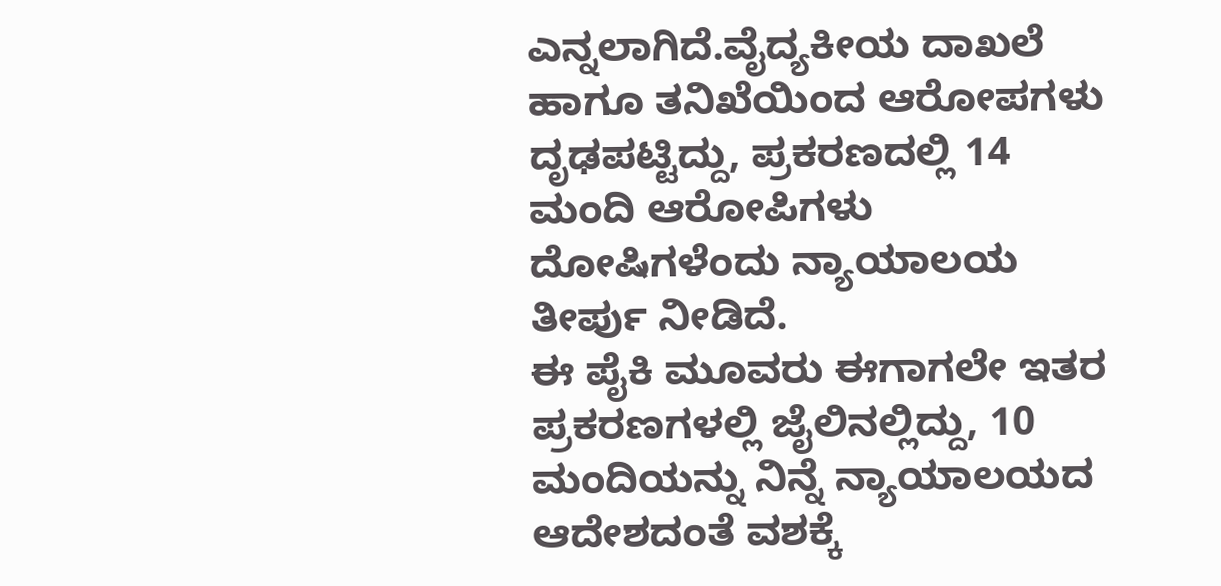ಎನ್ನಲಾಗಿದೆ.ವೈದ್ಯಕೀಯ ದಾಖಲೆ ಹಾಗೂ ತನಿಖೆಯಿಂದ ಆರೋಪಗಳು ದೃಢಪಟ್ಟಿದ್ದು, ಪ್ರಕರಣದಲ್ಲಿ 14 ಮಂದಿ ಆರೋಪಿಗಳು ದೋಷಿಗಳೆಂದು ನ್ಯಾಯಾಲಯ ತೀರ್ಪು ನೀಡಿದೆ.
ಈ ಪೈಕಿ ಮೂವರು ಈಗಾಗಲೇ ಇತರ ಪ್ರಕರಣಗಳಲ್ಲಿ ಜೈಲಿನಲ್ಲಿದ್ದು, 10 ಮಂದಿಯನ್ನು ನಿನ್ನೆ ನ್ಯಾಯಾಲಯದ ಆದೇಶದಂತೆ ವಶಕ್ಕೆ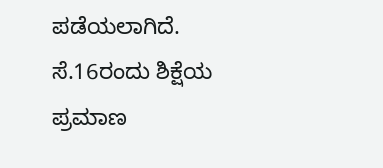ಪಡೆಯಲಾಗಿದೆ. ಸೆ.16ರಂದು ಶಿಕ್ಷೆಯ ಪ್ರಮಾಣ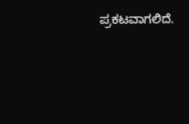ಪ್ರಕಟವಾಗಲಿದೆ.